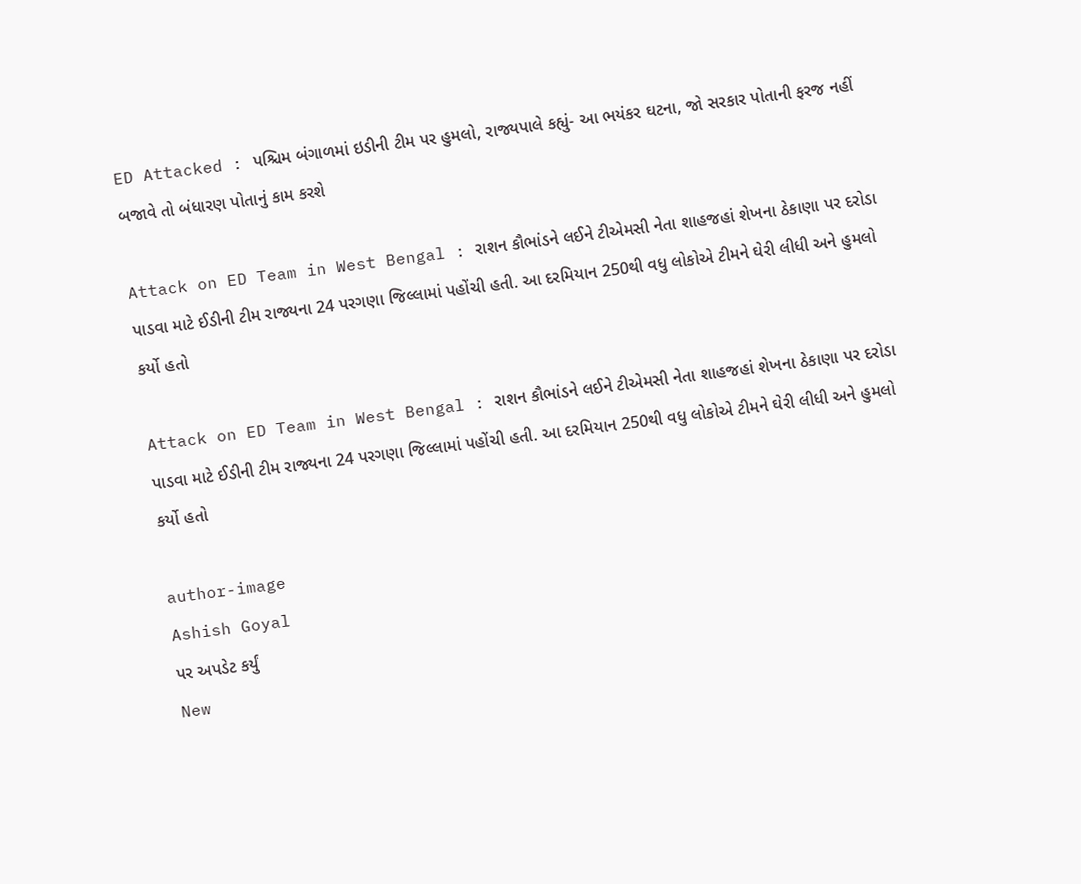ED Attacked : પશ્ચિમ બંગાળમાં ઇડીની ટીમ પર હુમલો, રાજ્યપાલે કહ્યું- આ ભયંકર ઘટના, જો સરકાર પોતાની ફરજ નહીં બજાવે તો બંધારણ પોતાનું કામ કરશે

Attack on ED Team in West Bengal : રાશન કૌભાંડને લઈને ટીએમસી નેતા શાહજહાં શેખના ઠેકાણા પર દરોડા પાડવા માટે ઈડીની ટીમ રાજ્યના 24 પરગણા જિલ્લામાં પહોંચી હતી. આ દરમિયાન 250થી વધુ લોકોએ ટીમને ઘેરી લીધી અને હુમલો કર્યો હતો

Attack on ED Team in West Bengal : રાશન કૌભાંડને લઈને ટીએમસી નેતા શાહજહાં શેખના ઠેકાણા પર દરોડા પાડવા માટે ઈડીની ટીમ રાજ્યના 24 પરગણા જિલ્લામાં પહોંચી હતી. આ દરમિયાન 250થી વધુ લોકોએ ટીમને ઘેરી લીધી અને હુમલો કર્યો હતો

author-image
Ashish Goyal
પર અપડેટ કર્યું
New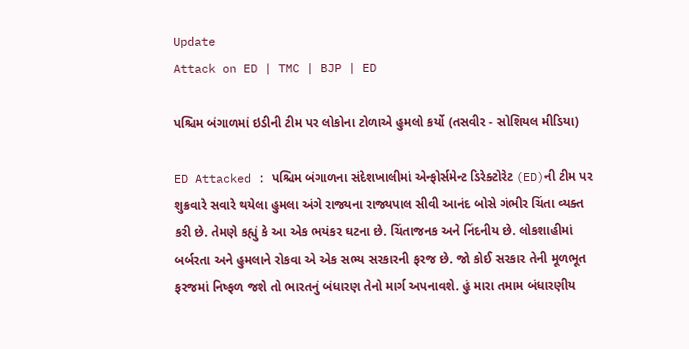Update
Attack on ED | TMC | BJP | ED

પશ્ચિમ બંગાળમાં ઇડીની ટીમ પર લોકોના ટોળાએ હુમલો કર્યો (તસવીર - સોશિયલ મીડિયા)

ED Attacked : પશ્ચિમ બંગાળના સંદેશખાલીમાં એન્ફોર્સમેન્ટ ડિરેક્ટોરેટ (ED)ની ટીમ પર શુક્રવારે સવારે થયેલા હુમલા અંગે રાજ્યના રાજ્યપાલ સીવી આનંદ બોસે ગંભીર ચિંતા વ્યક્ત કરી છે. તેમણે કહ્યું કે આ એક ભયંકર ઘટના છે. ચિંતાજનક અને નિંદનીય છે. લોકશાહીમાં બર્બરતા અને હુમલાને રોકવા એ એક સભ્ય સરકારની ફરજ છે. જો કોઈ સરકાર તેની મૂળભૂત ફરજમાં નિષ્ફળ જશે તો ભારતનું બંધારણ તેનો માર્ગ અપનાવશે. હું મારા તમામ બંધારણીય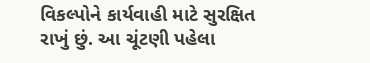વિકલ્પોને કાર્યવાહી માટે સુરક્ષિત રાખું છું. આ ચૂંટણી પહેલા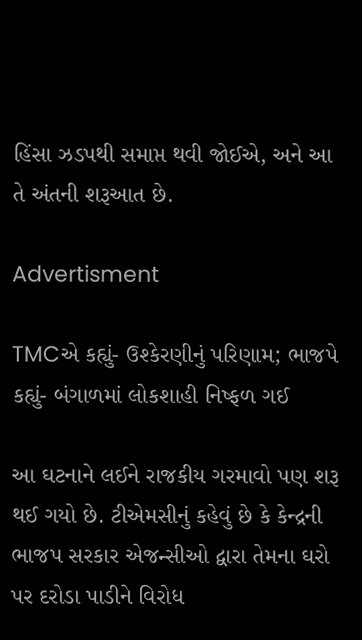હિંસા ઝડપથી સમાપ્ત થવી જોઈએ, અને આ તે અંતની શરૂઆત છે.

Advertisment

TMCએ કહ્યું- ઉશ્કેરણીનું પરિણામ; ભાજપે કહ્યું- બંગાળમાં લોકશાહી નિષ્ફળ ગઈ

આ ઘટનાને લઈને રાજકીય ગરમાવો પણ શરૂ થઈ ગયો છે. ટીએમસીનું કહેવું છે કે કેન્દ્રની ભાજપ સરકાર એજન્સીઓ દ્વારા તેમના ઘરો પર દરોડા પાડીને વિરોધ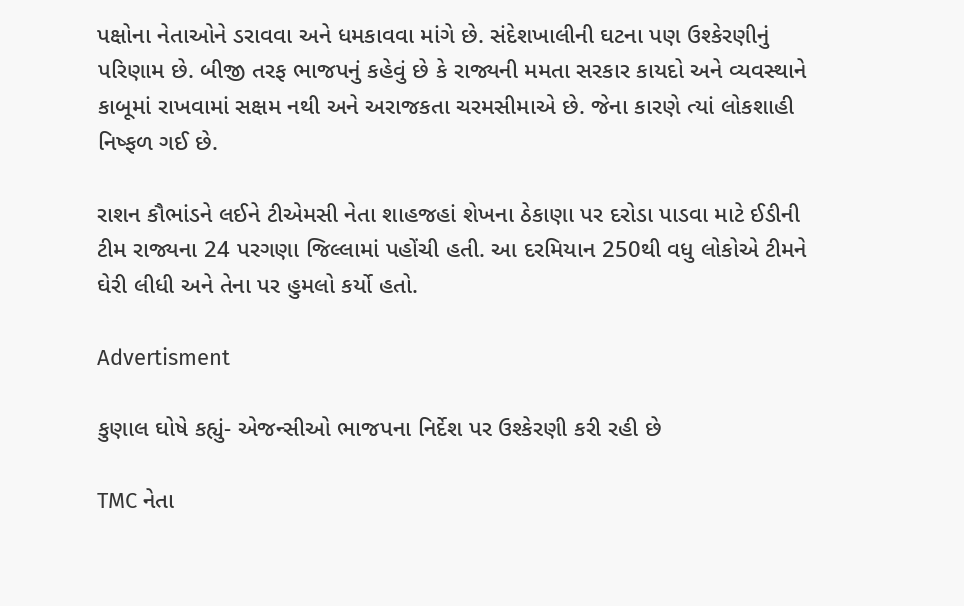પક્ષોના નેતાઓને ડરાવવા અને ધમકાવવા માંગે છે. સંદેશખાલીની ઘટના પણ ઉશ્કેરણીનું પરિણામ છે. બીજી તરફ ભાજપનું કહેવું છે કે રાજ્યની મમતા સરકાર કાયદો અને વ્યવસ્થાને કાબૂમાં રાખવામાં સક્ષમ નથી અને અરાજકતા ચરમસીમાએ છે. જેના કારણે ત્યાં લોકશાહી નિષ્ફળ ગઈ છે.

રાશન કૌભાંડને લઈને ટીએમસી નેતા શાહજહાં શેખના ઠેકાણા પર દરોડા પાડવા માટે ઈડીની ટીમ રાજ્યના 24 પરગણા જિલ્લામાં પહોંચી હતી. આ દરમિયાન 250થી વધુ લોકોએ ટીમને ઘેરી લીધી અને તેના પર હુમલો કર્યો હતો.

Advertisment

કુણાલ ઘોષે કહ્યું- એજન્સીઓ ભાજપના નિર્દેશ પર ઉશ્કેરણી કરી રહી છે

TMC નેતા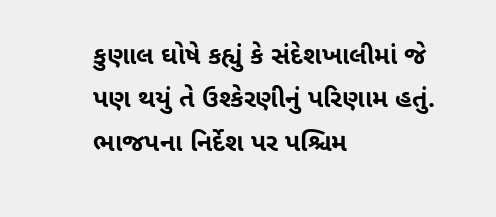કુણાલ ઘોષે કહ્યું કે સંદેશખાલીમાં જે પણ થયું તે ઉશ્કેરણીનું પરિણામ હતું. ભાજપના નિર્દેશ પર પશ્ચિમ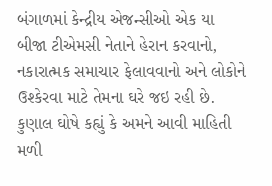બંગાળમાં કેન્દ્રીય એજન્સીઓ એક યા બીજા ટીએમસી નેતાને હેરાન કરવાનો, નકારાત્મક સમાચાર ફેલાવવાનો અને લોકોને ઉશ્કેરવા માટે તેમના ઘરે જઇ રહી છે. કુણાલ ઘોષે કહ્યું કે અમને આવી માહિતી મળી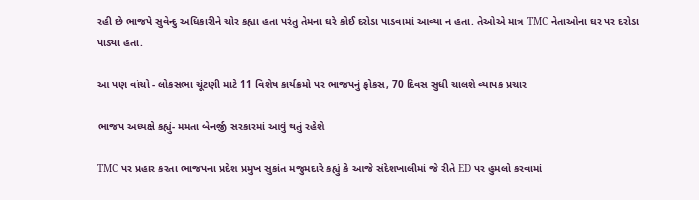રહી છે ભાજપે સુવેન્દુ અધિકારીને ચોર કહ્યા હતા પરંતુ તેમના ઘરે કોઈ દરોડા પાડવામાં આવ્યા ન હતા. તેઓએ માત્ર TMC નેતાઓના ઘર પર દરોડા પાડ્યા હતા.

આ પણ વાંચો - લોકસભા ચૂંટણી માટે 11 વિશેષ કાર્યક્રમો પર ભાજપનું ફોકસ, 70 દિવસ સુધી ચાલશે વ્યાપક પ્રચાર

ભાજપ અધ્યક્ષે કહ્યું- મમતા બેનર્જી સરકારમાં આવું થતું રહેશે

TMC પર પ્રહાર કરતા ભાજપના પ્રદેશ પ્રમુખ સુકાંત મજુમદારે કહ્યું કે આજે સંદેશખાલીમાં જે રીતે ED પર હુમલો કરવામાં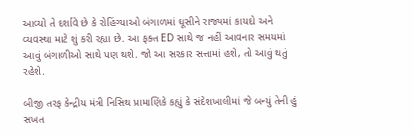આવ્યો તે દર્શાવે છે કે રોહિંગ્યાઓ બંગાળમાં ઘૂસીને રાજ્યમાં કાયદો અને વ્યવસ્થા માટે શું કરી રહ્યા છે. આ ફક્ત ED સાથે જ નહીં આવનાર સમયમાં આવું બંગાળીઓ સાથે પણ થશે. જો આ સરકાર સત્તામાં હશે, તો આવું થતું રહેશે.

બીજી તરફ કેન્દ્રીય મંત્રી નિસિથ પ્રામાણિકે કહ્યું કે સંદેશખાલીમાં જે બન્યું તેની હું સખત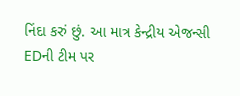નિંદા કરું છું. આ માત્ર કેન્દ્રીય એજન્સી EDની ટીમ પર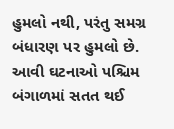હુમલો નથી, પરંતુ સમગ્ર બંધારણ પર હુમલો છે. આવી ઘટનાઓ પશ્ચિમ બંગાળમાં સતત થઈ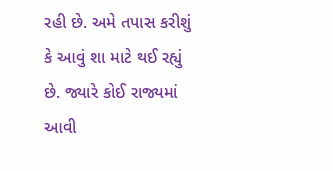રહી છે. અમે તપાસ કરીશું કે આવું શા માટે થઈ રહ્યું છે. જ્યારે કોઈ રાજ્યમાં આવી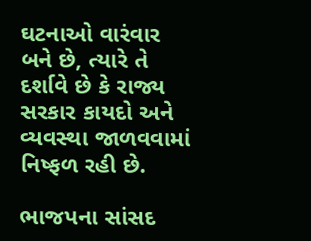ઘટનાઓ વારંવાર બને છે, ત્યારે તે દર્શાવે છે કે રાજ્ય સરકાર કાયદો અને વ્યવસ્થા જાળવવામાં નિષ્ફળ રહી છે.

ભાજપના સાંસદ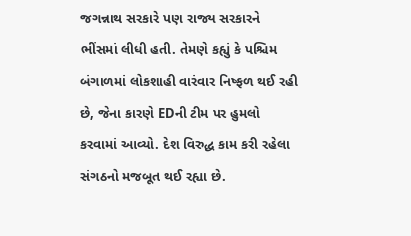જગન્નાથ સરકારે પણ રાજ્ય સરકારને ભીંસમાં લીધી હતી. તેમણે કહ્યું કે પશ્ચિમ બંગાળમાં લોકશાહી વારંવાર નિષ્ફળ થઈ રહી છે, જેના કારણે EDની ટીમ પર હુમલો કરવામાં આવ્યો. દેશ વિરુદ્ધ કામ કરી રહેલા સંગઠનો મજબૂત થઈ રહ્યા છે.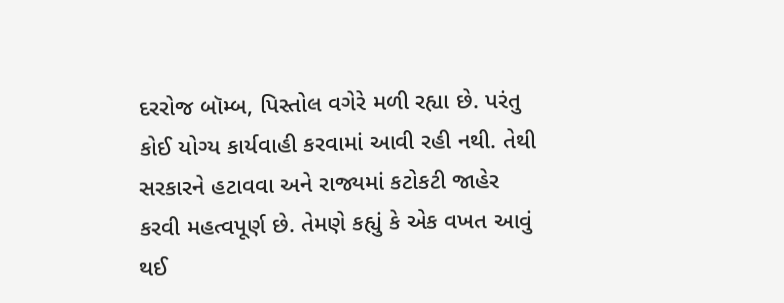દરરોજ બૉમ્બ, પિસ્તોલ વગેરે મળી રહ્યા છે. પરંતુ કોઈ યોગ્ય કાર્યવાહી કરવામાં આવી રહી નથી. તેથી સરકારને હટાવવા અને રાજ્યમાં કટોકટી જાહેર કરવી મહત્વપૂર્ણ છે. તેમણે કહ્યું કે એક વખત આવું થઈ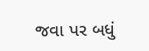જવા પર બધું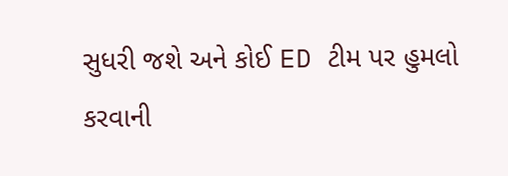સુધરી જશે અને કોઈ ED ટીમ પર હુમલો કરવાની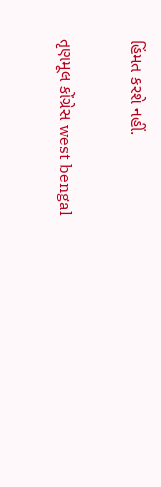હિંમત કરશે નહીં.

તૃણમૂલ કોંગ્રેસ west bengal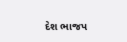દેશ ભાજપ